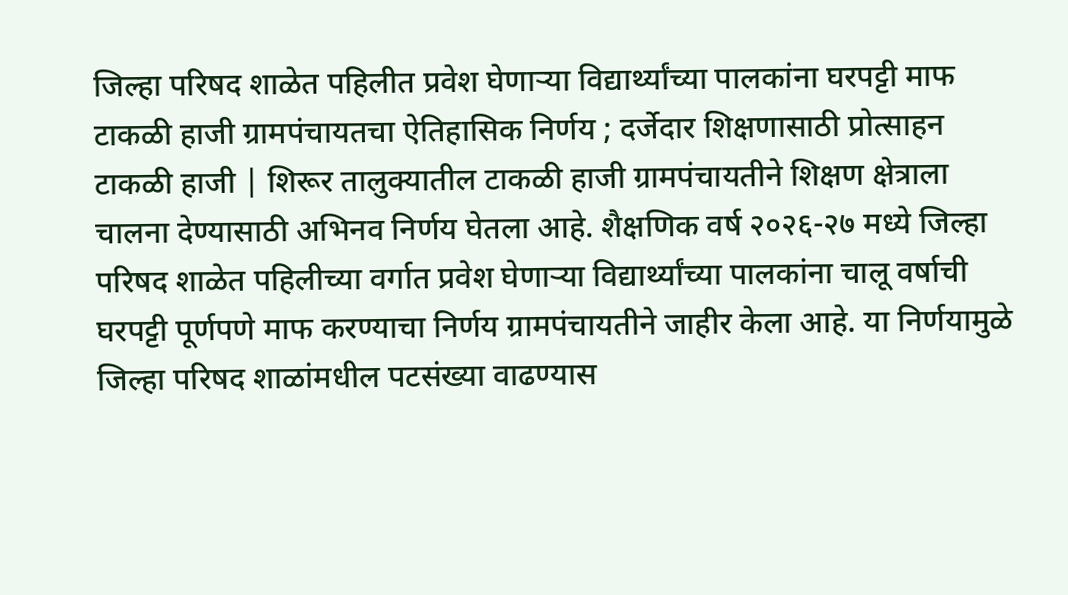जिल्हा परिषद शाळेत पहिलीत प्रवेश घेणाऱ्या विद्यार्थ्यांच्या पालकांना घरपट्टी माफ
टाकळी हाजी ग्रामपंचायतचा ऐतिहासिक निर्णय ; दर्जेदार शिक्षणासाठी प्रोत्साहन
टाकळी हाजी | शिरूर तालुक्यातील टाकळी हाजी ग्रामपंचायतीने शिक्षण क्षेत्राला चालना देण्यासाठी अभिनव निर्णय घेतला आहे. शैक्षणिक वर्ष २०२६-२७ मध्ये जिल्हा परिषद शाळेत पहिलीच्या वर्गात प्रवेश घेणाऱ्या विद्यार्थ्यांच्या पालकांना चालू वर्षाची घरपट्टी पूर्णपणे माफ करण्याचा निर्णय ग्रामपंचायतीने जाहीर केला आहे. या निर्णयामुळे जिल्हा परिषद शाळांमधील पटसंख्या वाढण्यास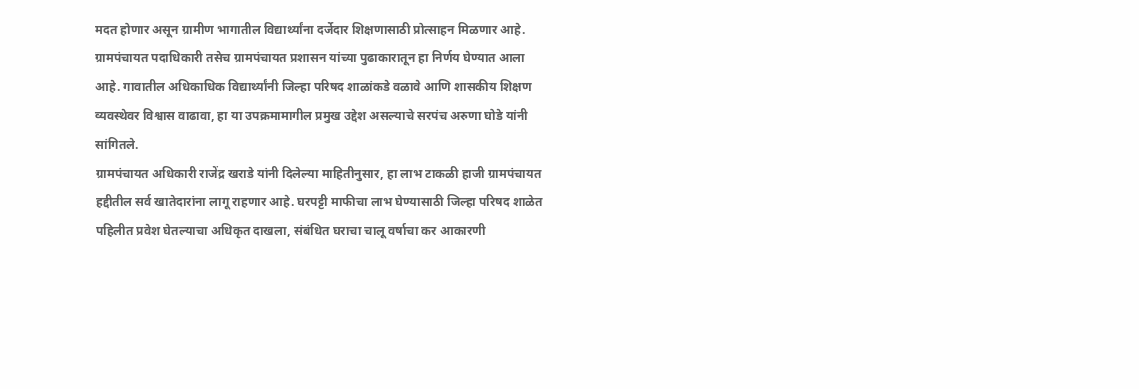मदत होणार असून ग्रामीण भागातील विद्यार्थ्यांना दर्जेदार शिक्षणासाठी प्रोत्साहन मिळणार आहे.
ग्रामपंचायत पदाधिकारी तसेच ग्रामपंचायत प्रशासन यांच्या पुढाकारातून हा निर्णय घेण्यात आला आहे. गावातील अधिकाधिक विद्यार्थ्यांनी जिल्हा परिषद शाळांकडे वळावे आणि शासकीय शिक्षण व्यवस्थेवर विश्वास वाढावा, हा या उपक्रमामागील प्रमुख उद्देश असल्याचे सरपंच अरुणा घोडे यांनी सांगितले.
ग्रामपंचायत अधिकारी राजेंद्र खराडे यांनी दिलेल्या माहितीनुसार, हा लाभ टाकळी हाजी ग्रामपंचायत हद्दीतील सर्व खातेदारांना लागू राहणार आहे. घरपट्टी माफीचा लाभ घेण्यासाठी जिल्हा परिषद शाळेत पहिलीत प्रवेश घेतल्याचा अधिकृत दाखला, संबंधित घराचा चालू वर्षाचा कर आकारणी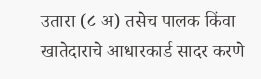उतारा (८ अ) तसेच पालक किंवा खातेदाराचे आधारकार्ड सादर करणे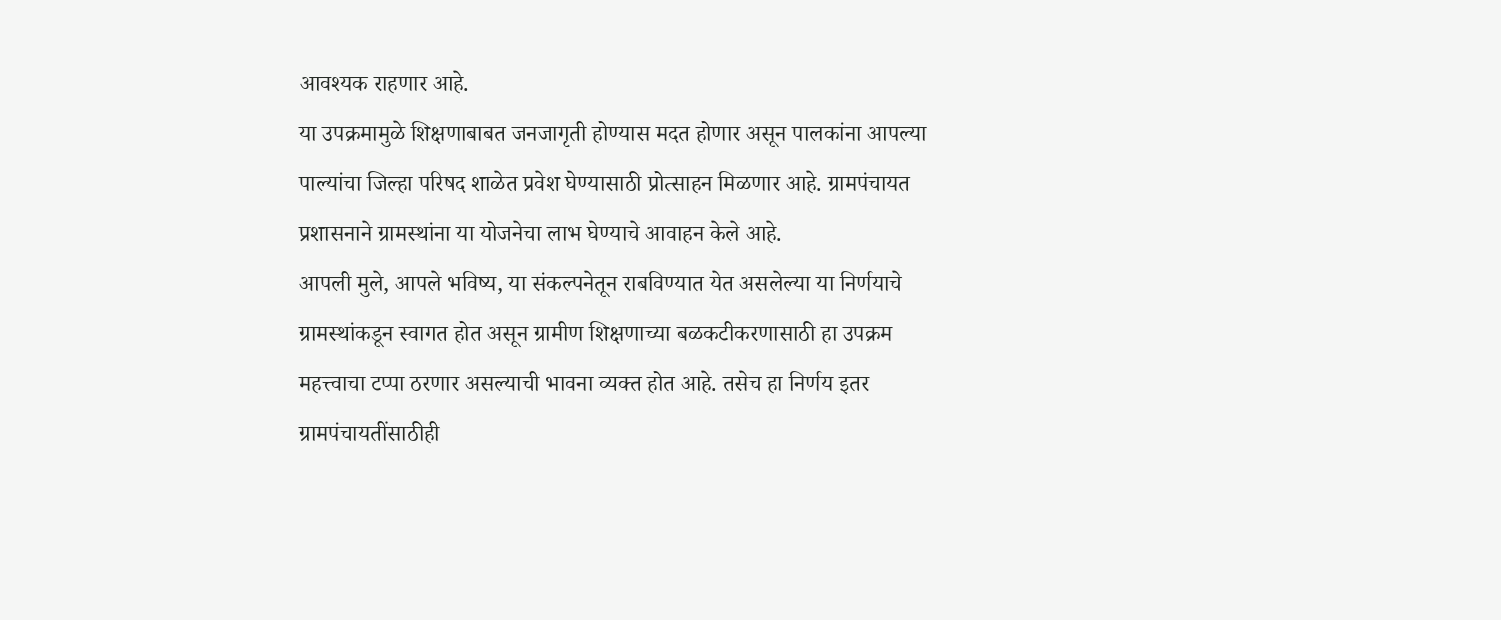आवश्यक राहणार आहे.
या उपक्रमामुळे शिक्षणाबाबत जनजागृती होण्यास मदत होणार असून पालकांना आपल्या पाल्यांचा जिल्हा परिषद शाळेत प्रवेश घेण्यासाठी प्रोत्साहन मिळणार आहे. ग्रामपंचायत प्रशासनाने ग्रामस्थांना या योजनेचा लाभ घेण्याचे आवाहन केले आहे.
आपली मुले, आपले भविष्य, या संकल्पनेतून राबविण्यात येत असलेल्या या निर्णयाचे ग्रामस्थांकडून स्वागत होत असून ग्रामीण शिक्षणाच्या बळकटीकरणासाठी हा उपक्रम महत्त्वाचा टप्पा ठरणार असल्याची भावना व्यक्त होत आहे. तसेच हा निर्णय इतर ग्रामपंचायतींसाठीही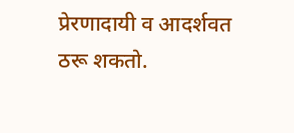प्रेरणादायी व आदर्शवत ठरू शकतो.